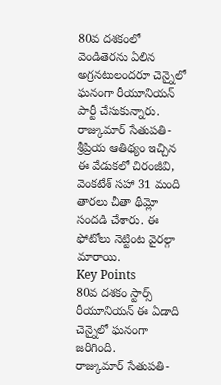80వ దశకంలో వెండితెరను ఏలిన అగ్రనటులందరూ చెన్నైలో ఘనంగా రీయూనియన్ పార్టీ చేసుకున్నారు. రాజ్కుమార్ సేతుపతి-శ్రీప్రియ ఆతిథ్యం ఇచ్చిన ఈ వేడుకలో చిరంజీవి, వెంకటేశ్ సహా 31 మంది తారలు చీతా థీమ్లో సందడి చేశారు. ఈ ఫోటోలు నెట్టింట వైరల్గా మారాయి.
Key Points
80వ దశకం స్టార్స్ రీయూనియన్ ఈ ఏడాది చెన్నైలో ఘనంగా జరిగింది.
రాజ్కుమార్ సేతుపతి-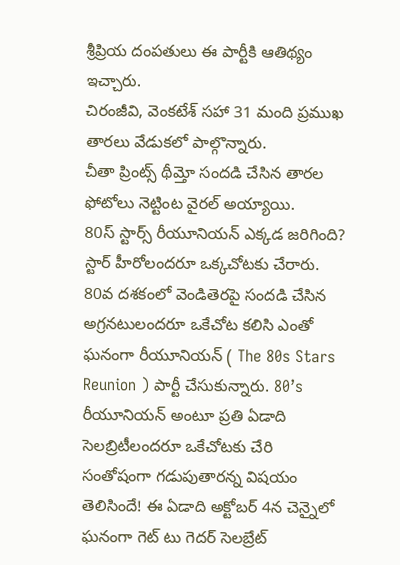శ్రీప్రియ దంపతులు ఈ పార్టీకి ఆతిథ్యం ఇచ్చారు.
చిరంజీవి, వెంకటేశ్ సహా 31 మంది ప్రముఖ తారలు వేడుకలో పాల్గొన్నారు.
చీతా ప్రింట్స్ థీమ్తో సందడి చేసిన తారల ఫోటోలు నెట్టింట వైరల్ అయ్యాయి.
80స్ స్టార్స్ రీయూనియన్ ఎక్కడ జరిగింది?
స్టార్ హీరోలందరూ ఒక్కచోటకు చేరారు. 80వ దశకంలో వెండితెరపై సందడి చేసిన అగ్రనటులందరూ ఒకేచోట కలిసి ఎంతో ఘనంగా రీయూనియన్ ( The 80s Stars Reunion ) పార్టీ చేసుకున్నారు. 80’s రీయూనియన్ అంటూ ప్రతి ఏడాది సెలబ్రిటీలందరూ ఒకేచోటకు చేరి సంతోషంగా గడుపుతారన్న విషయం తెలిసిందే! ఈ ఏడాది అక్టోబర్ 4న చెన్నైలో ఘనంగా గెట్ టు గెదర్ సెలబ్రేట్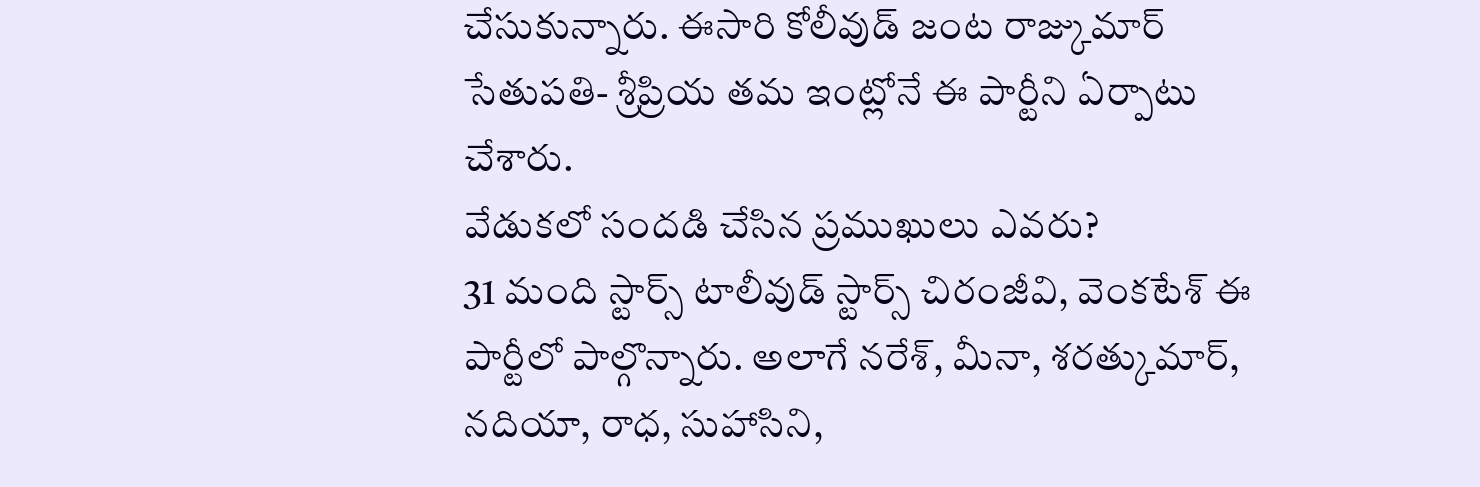చేసుకున్నారు. ఈసారి కోలీవుడ్ జంట రాజ్కుమార్ సేతుపతి- శ్రీప్రియ తమ ఇంట్లోనే ఈ పార్టీని ఏర్పాటు చేశారు.
వేడుకలో సందడి చేసిన ప్రముఖులు ఎవరు?
31 మంది స్టార్స్ టాలీవుడ్ స్టార్స్ చిరంజీవి, వెంకటేశ్ ఈ పార్టీలో పాల్గొన్నారు. అలాగే నరేశ్, మీనా, శరత్కుమార్, నదియా, రాధ, సుహాసిని,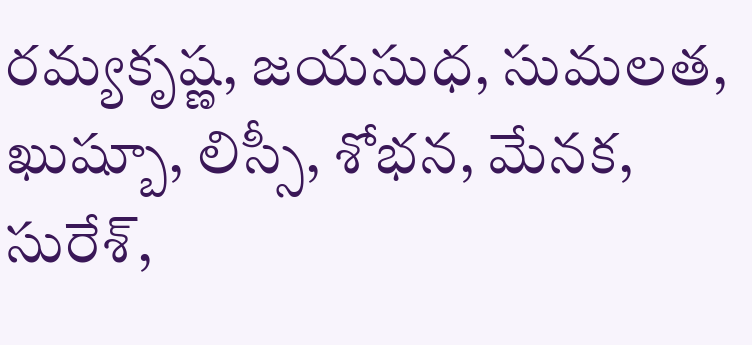రమ్యకృష్ణ, జయసుధ, సుమలత, ఖుష్బూ, లిస్సీ, శోభన, మేనక, సురేశ్,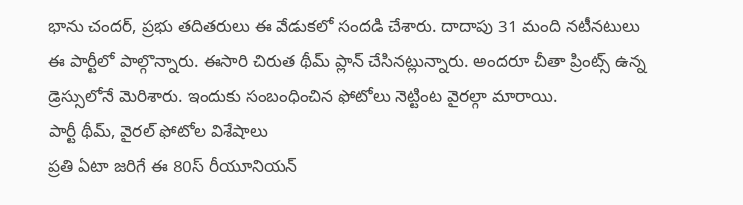భాను చందర్, ప్రభు తదితరులు ఈ వేడుకలో సందడి చేశారు. దాదాపు 31 మంది నటీనటులు ఈ పార్టీలో పాల్గొన్నారు. ఈసారి చిరుత థీమ్ ప్లాన్ చేసినట్లున్నారు. అందరూ చీతా ప్రింట్స్ ఉన్న డ్రెస్సులోనే మెరిశారు. ఇందుకు సంబంధించిన ఫోటోలు నెట్టింట వైరల్గా మారాయి.
పార్టీ థీమ్, వైరల్ ఫోటోల విశేషాలు
ప్రతి ఏటా జరిగే ఈ 80స్ రీయూనియన్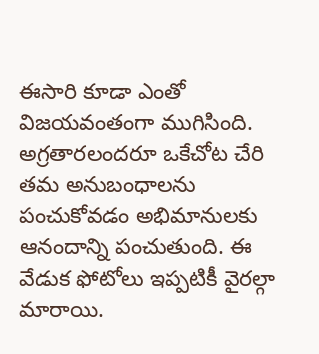ఈసారి కూడా ఎంతో విజయవంతంగా ముగిసింది. అగ్రతారలందరూ ఒకేచోట చేరి తమ అనుబంధాలను పంచుకోవడం అభిమానులకు ఆనందాన్ని పంచుతుంది. ఈ వేడుక ఫోటోలు ఇప్పటికీ వైరల్గా మారాయి.